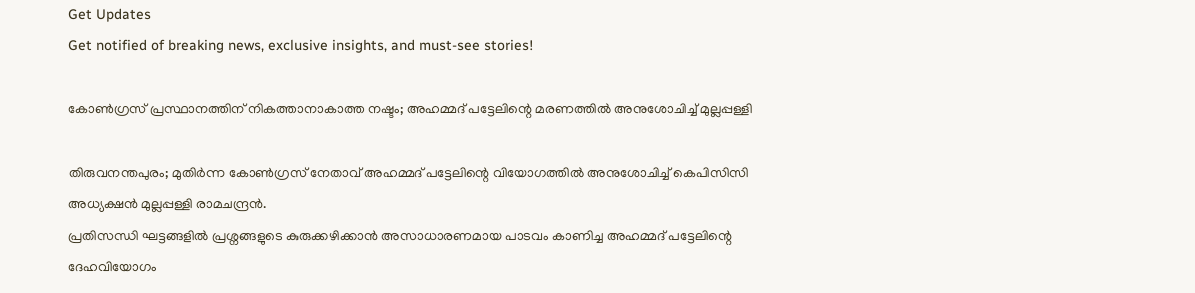Get Updates
Get notified of breaking news, exclusive insights, and must-see stories!

കോൺഗ്രസ് പ്രസ്ഥാനത്തിന് നികത്താനാകാത്ത നഷ്ടം; അഹമ്മദ് പട്ടേലിന്റെ മരണത്തിൽ അനുശോചിച്ച് മുല്ലപ്പള്ളി

തിരുവനന്തപുരം; മുതിർന്ന കോൺഗ്രസ് നേതാവ് അഹമ്മദ് പട്ടേലിന്റെ വിയോഗത്തിൽ അനുശോചിച്ച് കെപിസിസി അധ്യക്ഷൻ മുല്ലപ്പള്ളി രാമചന്ദ്രൻ.
പ്രതിസന്ധി ഘട്ടങ്ങളിൽ പ്രശ്നങ്ങളുടെ കുരുക്കഴിക്കാൻ അസാധാരണമായ പാടവം കാണിച്ച അഹമ്മദ് പട്ടേലിന്റെ ദേഹവിയോഗം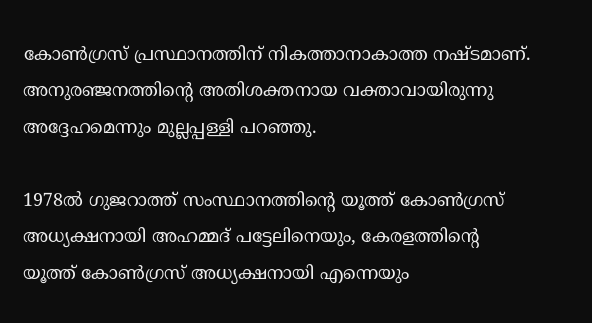കോൺഗ്രസ് പ്രസ്ഥാനത്തിന് നികത്താനാകാത്ത നഷ്ടമാണ്. അനുരഞ്ജനത്തിന്റെ അതിശക്തനായ വക്താവായിരുന്നു അദ്ദേഹമെന്നും മുല്ലപ്പള്ളി പറഞ്ഞു.

1978ൽ ഗുജറാത്ത് സംസ്ഥാനത്തിന്റെ യൂത്ത് കോൺഗ്രസ് അധ്യക്ഷനായി അഹമ്മദ് പട്ടേലിനെയും, കേരളത്തിന്റെ യൂത്ത് കോൺഗ്രസ് അധ്യക്ഷനായി എന്നെയും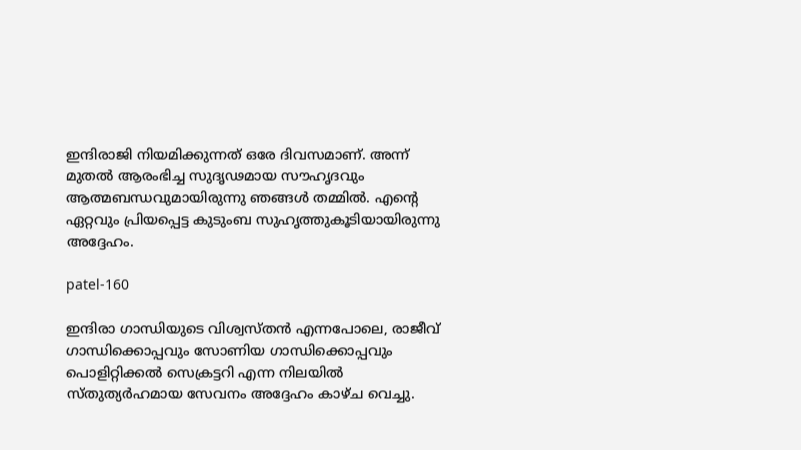ഇന്ദിരാജി നിയമിക്കുന്നത് ഒരേ ദിവസമാണ്. അന്ന് മുതൽ ആരംഭിച്ച സുദൃഢമായ സൗഹൃദവും ആത്മബന്ധവുമായിരുന്നു ഞങ്ങൾ തമ്മിൽ. എന്റെ ഏറ്റവും പ്രിയപ്പെട്ട കുടുംബ സുഹൃത്തുകൂടിയായിരുന്നു അദ്ദേഹം.

patel-160

ഇന്ദിരാ ഗാന്ധിയുടെ വിശ്വസ്തൻ എന്നപോലെ, രാജീവ് ഗാന്ധിക്കൊപ്പവും സോണിയ ഗാന്ധിക്കൊപ്പവും പൊളിറ്റിക്കൽ സെക്രട്ടറി എന്ന നിലയിൽ സ്‌തുത്യർഹമായ സേവനം അദ്ദേഹം കാഴ്‌ച വെച്ചു.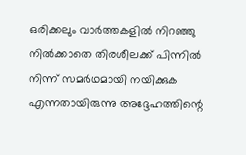ഒരിക്കലും വാർത്തകളിൽ നിറഞ്ഞു നിൽക്കാതെ തിരശീലക്ക് പിന്നിൽ നിന്ന് സമർഥമായി നയിക്കുക എന്നതായിരുന്നു അദ്ദേഹത്തിന്റെ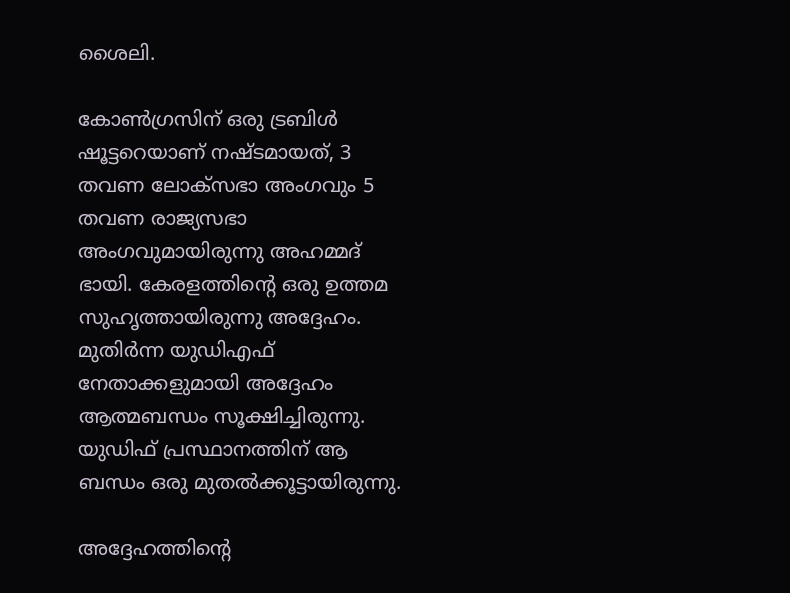ശൈലി.

കോൺഗ്രസിന് ഒരു ട്രബിൾ ഷൂട്ടറെയാണ് നഷ്ടമായത്, 3 തവണ ലോക്സഭാ അംഗവും 5 തവണ രാജ്യസഭാ അംഗവുമായിരുന്നു അഹമ്മദ് ഭായി. കേരളത്തിന്റെ ഒരു ഉത്തമ സുഹൃത്തായിരുന്നു അദ്ദേഹം. മുതിർന്ന യുഡിഎഫ് നേതാക്കളുമായി അദ്ദേഹം ആത്മബന്ധം സൂക്ഷിച്ചിരുന്നു. യുഡിഫ് പ്രസ്ഥാനത്തിന് ആ ബന്ധം ഒരു മുതൽക്കൂട്ടായിരുന്നു.

അദ്ദേഹത്തിന്റെ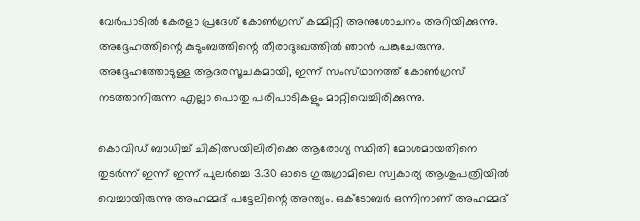വേർപാടിൽ കേരളാ പ്രദേശ് കോൺഗ്രസ് കമ്മിറ്റി അനുശോചനം അറിയിക്കുന്നു. അദ്ദേഹത്തിന്റെ കുടുംബത്തിന്റെ തീരാദുഃഖത്തിൽ ഞാൻ പങ്കുചേരുന്നു. അദ്ദേഹത്തോടുള്ള ആദരസൂചകമായി, ഇന്ന് സംസ്‌ഥാനത്ത് കോൺഗ്രസ് നടത്താനിരുന്ന എല്ലാ പൊതു പരിപാടികളും മാറ്റിവെച്ചിരിക്കുന്നു.

കൊവിഡ് ബാധിച്ച് ചികിത്സയിലിരിക്കെ ആരോഗ്യ സ്ഥിതി മോശമായതിനെ തുടർന്ന് ഇന്ന് ഇന്ന് പുലർച്ചെ 3.30 ഓടെ ഗുരുഗ്രാമിലെ സ്വകാര്യ ആശുപത്രിയിൽ വെച്ചായിരുന്നു അഹമ്മദ് പട്ടേലിന്റെ അന്ത്യം. ഒക്ടോബര്‍ ഒന്നിനാണ് അഹമ്മദ്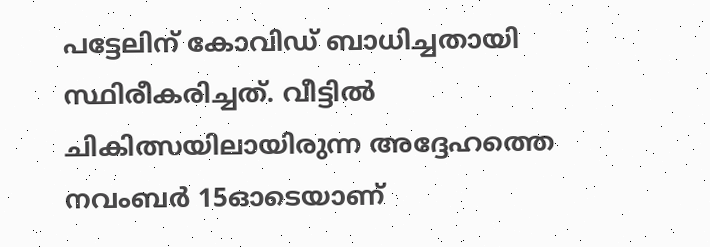പട്ടേലിന് കോവിഡ് ബാധിച്ചതായി സ്ഥിരീകരിച്ചത്. വീട്ടില്‍ ചികിത്സയിലായിരുന്ന അദ്ദേഹത്തെ നവംബര്‍ 15ഓടെയാണ്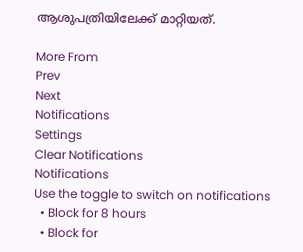ആശുപത്രിയിലേക്ക് മാറ്റിയത്.

More From
Prev
Next
Notifications
Settings
Clear Notifications
Notifications
Use the toggle to switch on notifications
  • Block for 8 hours
  • Block for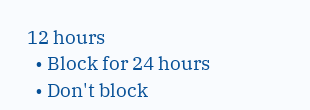12 hours
  • Block for 24 hours
  • Don't block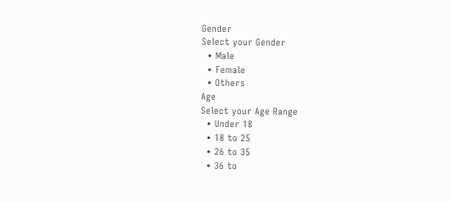Gender
Select your Gender
  • Male
  • Female
  • Others
Age
Select your Age Range
  • Under 18
  • 18 to 25
  • 26 to 35
  • 36 to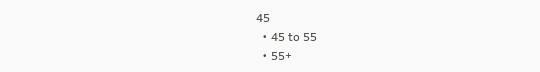45
  • 45 to 55
  • 55+